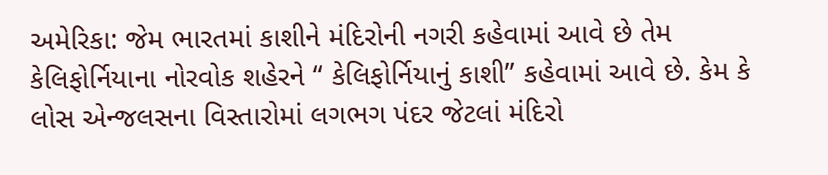અમેરિકા: જેમ ભારતમાં કાશીને મંદિરોની નગરી કહેવામાં આવે છે તેમ કેલિફોર્નિયાના નોરવોક શહેરને “ કેલિફોર્નિયાનું કાશી” કહેવામાં આવે છે. કેમ કે લોસ એન્જલસના વિસ્તારોમાં લગભગ પંદર જેટલાં મંદિરો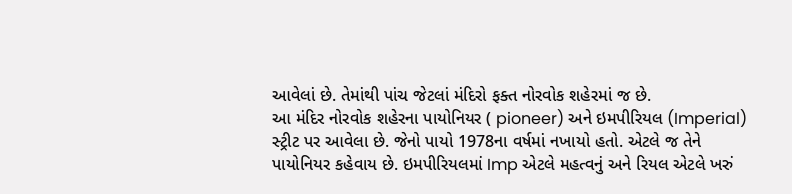આવેલાં છે. તેમાંથી પાંચ જેટલાં મંદિરો ફક્ત નોરવોક શહેરમાં જ છે.
આ મંદિર નોરવોક શહેરના પાયોનિયર ( pioneer) અને ઇમપીરિયલ (Imperial) સ્ટ્રીટ પર આવેલા છે. જેનો પાયો 1978ના વર્ષમાં નખાયો હતો. એટલે જ તેને પાયોનિયર કહેવાય છે. ઇમપીરિયલમાં Imp એટલે મહત્વનું અને રિયલ એટલે ખરું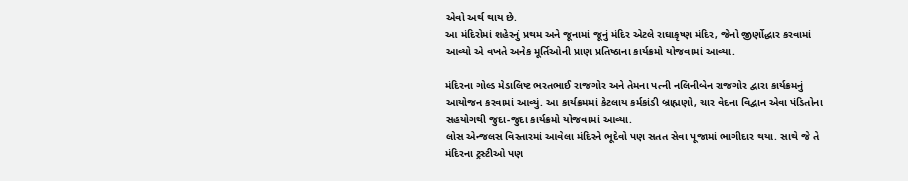એવો અર્થ થાય છે.
આ મંદિરોમાં શહેરનું પ્રથમ અને જૂનામાં જૂનું મંદિર એટલે રાઘાકૃષ્ણ મંદિર, જેનો જીર્ણોદ્ધાર કરવામાં આવ્યો એ વખતે અનેક મૂર્તિઓની પ્રાણ પ્રતિષ્ઠાના કાર્યક્રમો યોજવામાં આવ્યા.

મંદિરના ગોલ્ડ મેડાલિષ્ટ ભરતભાઈ રાજગોર અને તેમના પત્ની નલિનીબેન રાજગોર દ્વારા કાર્યક્રમનું આયોજન કરવામાં આવ્યું. આ કાર્યક્રમમાં કેટલાય કર્મકાંડી બ્રાહ્મણો, ચાર વેદના વિદ્વાન એવા પંડિતોના સહયોગથી જુદા-જુદા કાર્યક્રમો યોજવામાં આવ્યા.
લોસ એન્જલસ વિસ્તારમાં આવેલા મંદિરને ભૂદેવો પણ સતત સેવા પૂજામાં ભાગીદાર થયા. સાથે જે તે મંદિરના ટ્રસ્ટીઓ પણ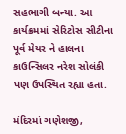સહભાગી બન્યા. આ કાર્યક્રમમાં સેરિટોસ સીટીના પૂર્વ મેયર ને હાલના કાઉન્સિલર નરેશ સોલંકી પણ ઉપસ્થિત રહ્યા હતા.

મંદિરમાં ગણેશજી,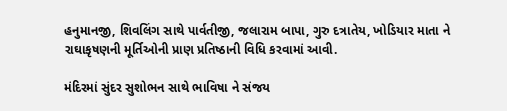હનુમાનજી, શિવલિંગ સાથે પાર્વતીજી, જલારામ બાપા, ગુરુ દત્રાતેય, ખોડિયાર માતા ને રાઘાકૃષણની મૂર્તિઓની પ્રાણ પ્રતિષ્ઠાની વિધિ કરવામાં આવી.

મંદિરમાં સુંદર સુશોભન સાથે ભાવિષા ને સંજય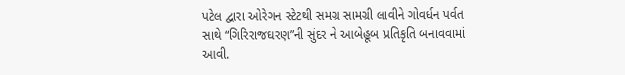પટેલ દ્વારા ઓરેગન સ્ટેટથી સમગ્ર સામગ્રી લાવીને ગોવર્ધન પર્વત સાથે “ગિરિરાજઘરણ”ની સુંદર ને આબેહૂબ પ્રતિકૃતિ બનાવવામાં આવી.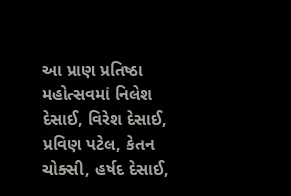આ પ્રાણ પ્રતિષ્ઠા મહોત્સવમાં નિલેશ દેસાઈ, વિરેશ દેસાઈ, પ્રવિણ પટેલ, કેતન ચોક્સી, હર્ષદ દેસાઈ,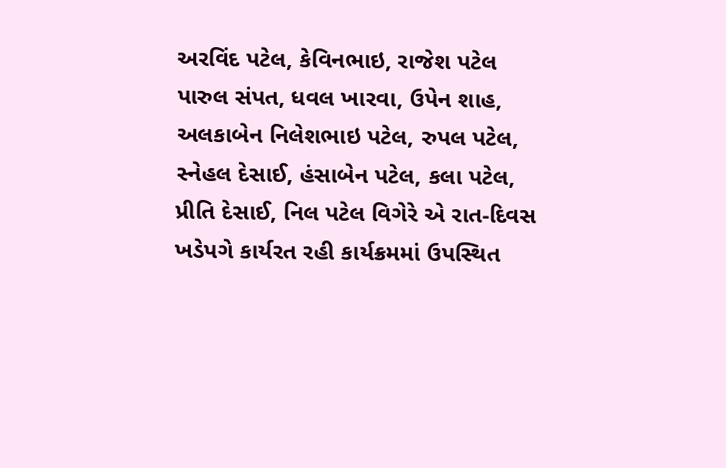અરવિંદ પટેલ, કેવિનભાઇ, રાજેશ પટેલ પારુલ સંપત, ધવલ ખારવા, ઉપેન શાહ, અલકાબેન નિલેશભાઇ પટેલ, રુપલ પટેલ, સ્નેહલ દેસાઈ, હંસાબેન પટેલ, કલા પટેલ, પ્રીતિ દેસાઈ, નિલ પટેલ વિગેરે એ રાત-દિવસ ખડેપગે કાર્યરત રહી કાર્યક્રમમાં ઉપસ્થિત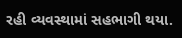રહી વ્યવસ્થામાં સહભાગી થયા.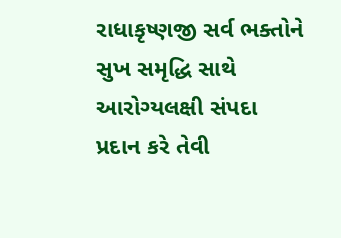રાધાકૃષ્ણજી સર્વ ભક્તોને સુખ સમૃદ્ધિ સાથે આરોગ્યલક્ષી સંપદા પ્રદાન કરે તેવી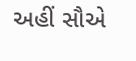અહીં સૌએ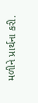મળીને પ્રાર્થના કરી.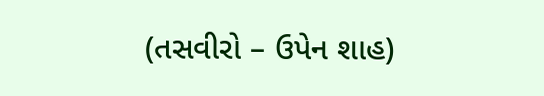(તસવીરો – ઉપેન શાહ)